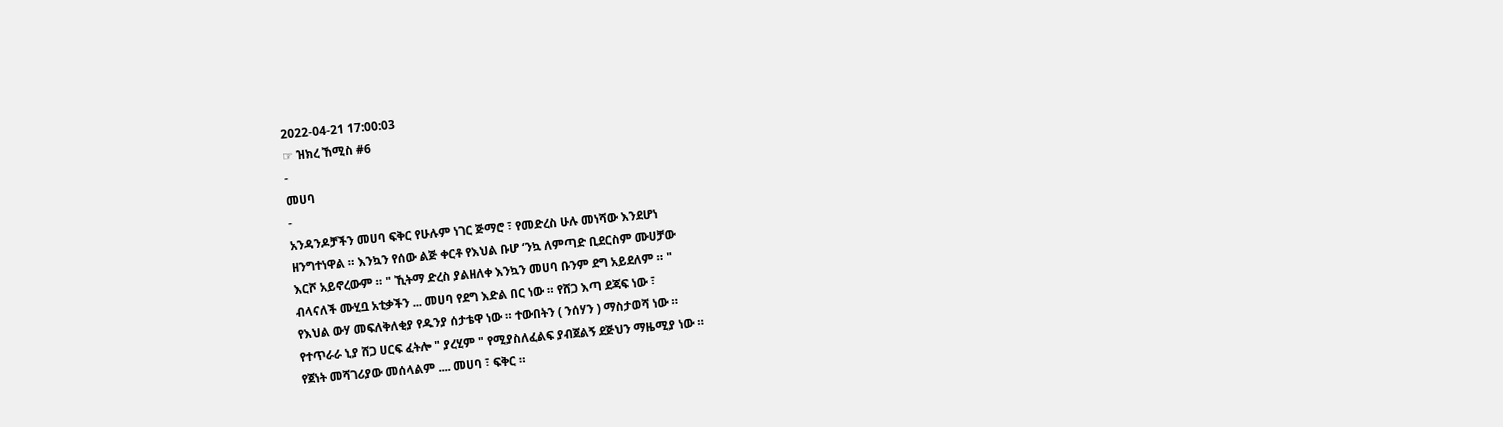2022-04-21 17:00:03
☞ ዝክረ ኸሚስ #6
-
መሀባ
-
አንዳንዶቻችን መሀባ ፍቅር የሁሉም ነገር ጅማሮ ፣ የመድረስ ሁሉ መነሻው እንደሆነ
ዘንግተነዋል ። እንኳን የሰው ልጅ ቀርቶ የእህል ቡሆ ‘ንኳ ለምጣድ ቢደርስም ሙሀቻው
እርሾ አይኖረውም ። " ኺትማ ድረስ ያልዘለቀ እንኳን መሀባ ቡንም ደግ አይደለም ። "
ብላናለች ሙሂቧ አቲቃችን ... መሀባ የደግ እድል በር ነው ። የሸጋ እጣ ደጃፍ ነው ፣
የእህል ውሃ መፍለቅለቂያ የዱንያ ሰታቴዋ ነው ። ተውበትን ( ንሰሃን ) ማስታወሻ ነው ።
የተጥራራ ኒያ ሸጋ ሀርፍ ፈትሎ " ያረሂም " የሚያስለፈልፍ ያብጀልኝ ደጅህን ማዜሚያ ነው ።
የጀነት መሻገሪያው መሰላልም .... መሀባ ፣ ፍቅር ።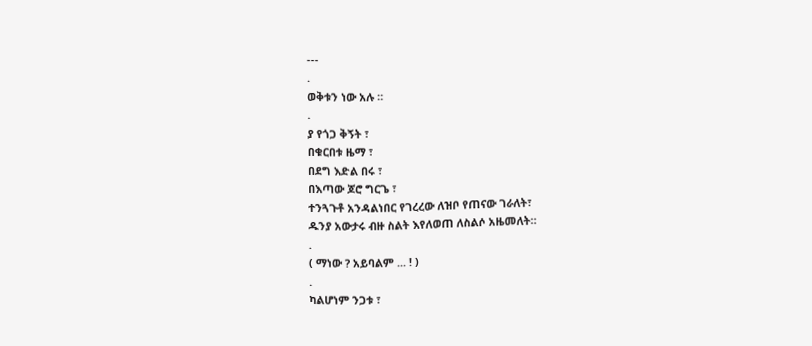---
.
ወቅቱን ነው አሉ ።
.
ያ የጎጋ ቅኝት ፣
በቁርበቱ ዜማ ፣
በደግ እድል በሩ ፣
በእጣው ጆሮ ግርጌ ፣
ተንጓጉቶ አንዳልነበር የገረረው ለዝቦ የጠናው ገራለት፣
ዱንያ አውታሩ ብዙ ስልት እየለወጠ ለስልሶ አዜመለት።
.
( ማነው ? አይባልም ... ! )
.
ካልሆነም ንጋቱ ፣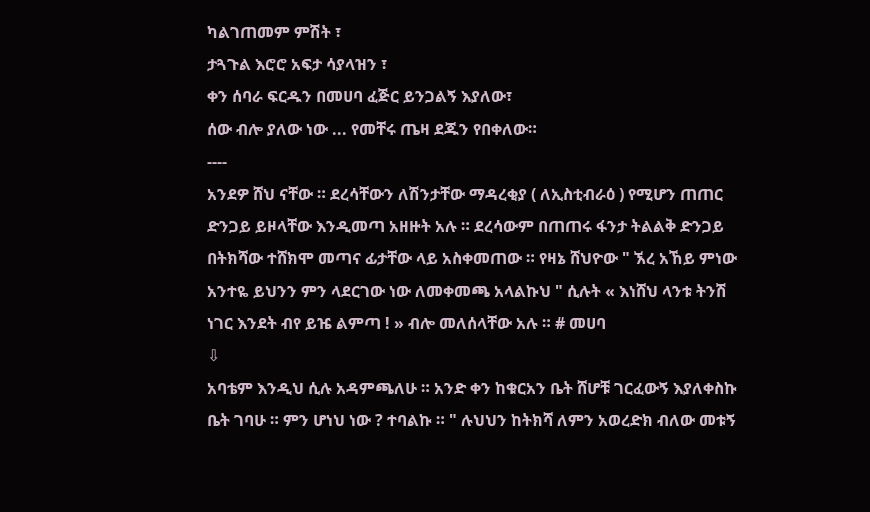ካልገጠመም ምሽት ፣
ታጓጉል እሮሮ አፍታ ሳያላዝን ፣
ቀን ሰባራ ፍርዱን በመሀባ ፈጅር ይንጋልኝ እያለው፣
ሰው ብሎ ያለው ነው ... የመቸሩ ጤዛ ደጁን የበቀለው።
----
አንደዎ ሸህ ናቸው ። ደረሳቸውን ለሽንታቸው ማዳረቂያ ( ለኢስቲብራዕ ) የሚሆን ጠጠር
ድንጋይ ይዞላቸው እንዲመጣ አዘዙት አሉ ። ደረሳውም በጠጠሩ ፋንታ ትልልቅ ድንጋይ
በትክሻው ተሸክሞ መጣና ፊታቸው ላይ አስቀመጠው ። የዛኔ ሸህዮው " ኧረ አኸይ ምነው
አንተዬ ይህንን ምን ላደርገው ነው ለመቀመጫ አላልኩህ " ሲሉት « እነሸህ ላንቱ ትንሽ
ነገር እንደት ብየ ይዤ ልምጣ ! » ብሎ መለሰላቸው አሉ ። # መሀባ
⇩
አባቴም እንዲህ ሲሉ አዳምጫለሁ ። አንድ ቀን ከቁርአን ቤት ሸሆቹ ገርፈውኝ እያለቀስኩ
ቤት ገባሁ ። ምን ሆነህ ነው ? ተባልኩ ። " ሉህህን ከትክሻ ለምን አወረድክ ብለው መቱኝ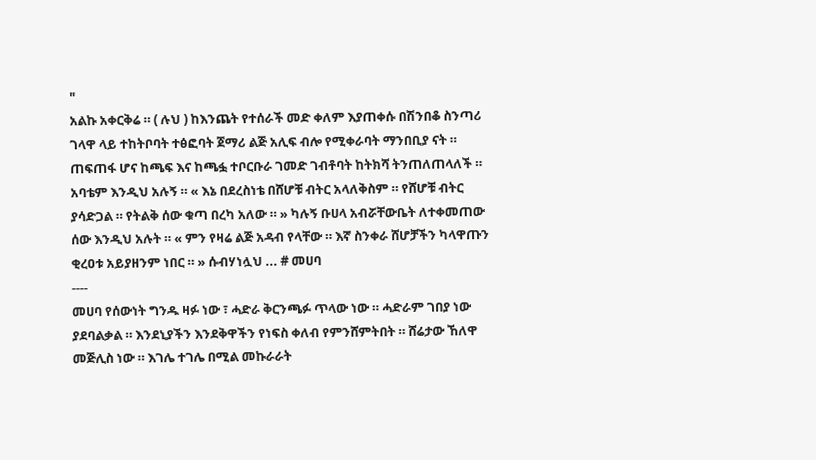"
አልኩ አቀርቅሬ ። ( ሉህ ) ከእንጨት የተሰራች መድ ቀለም እያጠቀሱ በሽንበቆ ስንጣሪ
ገላዋ ላይ ተከትቦባት ተፅፎባት ጀማሪ ልጅ አሊፍ ብሎ የሚቀራባት ማንበቢያ ናት ።
ጠፍጠፋ ሆና ከጫፍ እና ከጫፏ ተቦርቡራ ገመድ ገብቶባት ከትክሻ ትንጠለጠላለች ።
አባቴም እንዲህ አሉኝ ። « እኔ በደረስነቴ በሸሆቹ ብትር አላለቅስም ። የሸሆቹ ብትር
ያሳድጋል ። የትልቅ ሰው ቁጣ በረካ አለው ። » ካሉኝ ቡሀላ አብሯቸውቤት ለተቀመጠው
ሰው እንዲህ አሉት ። « ምን የዛሬ ልጅ አዳብ የላቸው ። እኛ ስንቀራ ሸሆቻችን ካላዋጡን
ቂረዐቱ አይያዘንም ነበር ። » ሱብሃነሏህ ... # መሀባ
----
መሀባ የሰውነት ግንዱ ዛፉ ነው ፣ ሓድራ ቅርንጫፉ ጥላው ነው ። ሓድራም ገበያ ነው
ያደባልቃል ። እንደኒያችን እንደቅዋችን የነፍስ ቀለብ የምንሸምትበት ። ሸሬታው ኸለዋ
መጅሊስ ነው ። እገሌ ተገሌ በሚል መኩራራት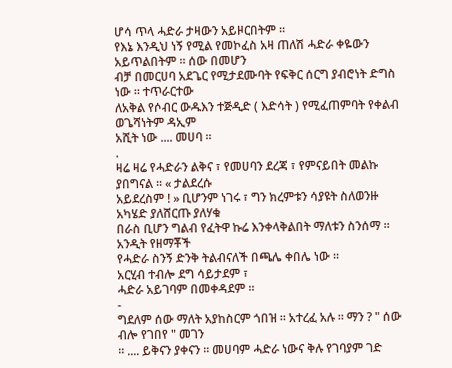ሆሳ ጥላ ሓድራ ታዛውን አይዞርበትም ።
የእኔ እንዲህ ነኝ የሚል የመኮፈስ አዛ ጠለሽ ሓድራ ቀዬውን አይጥልበትም ። ሰው በመሆን
ብቻ በመርሀባ አደጌር የሚታደሙባት የፍቅር ሰርግ ያብሮነት ድግስ ነው ። ተጥራርተው
ለአቅል የሶብር ውዱእን ተጅዲድ ( እድሳት ) የሚፈጠምባት የቀልብ ወጌሻነትም ዳኢም
አሺት ነው .... መሀባ ።
.
ዛሬ ዛሬ የሓድራን ልቅና ፣ የመሀባን ደረጃ ፣ የምናይበት መልኩ ያበግናል ። « ታልደረሱ
አይደረስም ! » ቢሆንም ነገሩ ፣ ግን ክረምቱን ሳያዩት ስለወንዙ አካሄድ ያለሸርጡ ያለሃቁ
በራስ ቢሆን ግልብ የፈትዋ ኩሬ እንቀላቅልበት ማለቱን ስንሰማ ። አንዲት የዘማቾች
የሓድራ ስንኝ ድንቅ ትልብናለች በጫሌ ቀበሌ ነው ።
አርሂብ ተብሎ ደግ ሳይታደም ፣
ሓድራ አይገባም በመቀዳደም ።
-
ግደለም ሰው ማለት አያከስርም ጎበዝ ። አተረፈ አሉ ። ማን ? " ሰው ብሎ የገበየ " መገን
። .... ይቅናን ያቀናን ። መሀባም ሓድራ ነውና ቅሉ የገባያም ገድ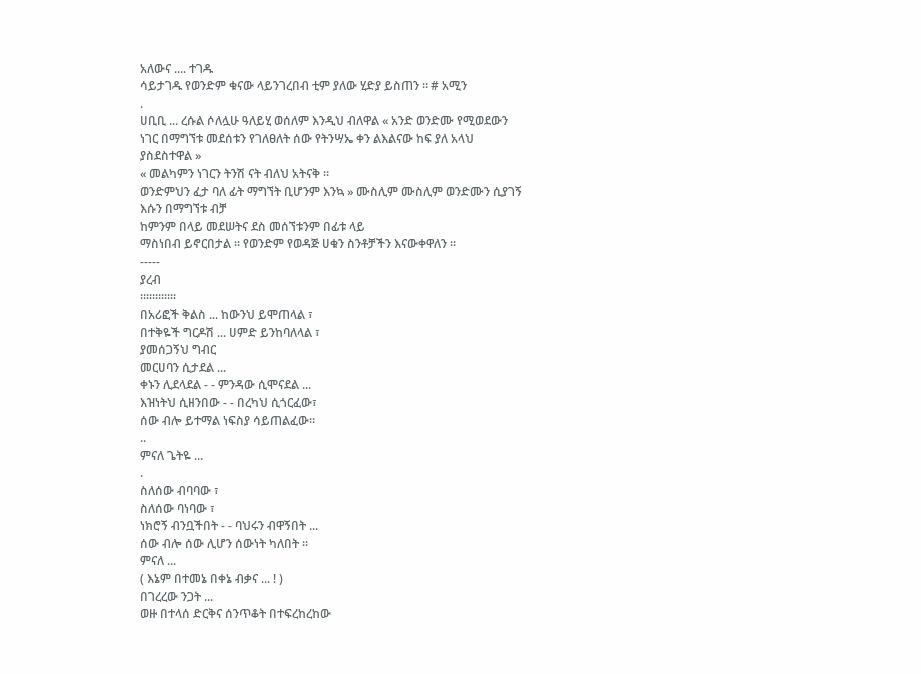አለውና .... ተገዱ
ሳይታገዱ የወንድም ቁናው ላይንገረበብ ቲም ያለው ሂድያ ይስጠን ። # አሚን
.
ሀቢቢ ... ረሱል ሶለሏሁ ዓለይሂ ወሰለም እንዲህ ብለዋል « አንድ ወንድሙ የሚወደውን
ነገር በማግኘቱ መደሰቱን የገለፀለት ሰው የትንሣኤ ቀን ልእልናው ከፍ ያለ አላህ
ያስደስተዋል »
« መልካምን ነገርን ትንሽ ናት ብለህ አትናቅ ።
ወንድምህን ፈታ ባለ ፊት ማግኘት ቢሆንም እንኳ » ሙስሊም ሙስሊም ወንድሙን ሲያገኝ
እሱን በማግኘቱ ብቻ
ከምንም በላይ መደሠትና ደስ መሰኘቱንም በፊቱ ላይ
ማስነበብ ይኖርበታል ። የወንድም የወዳጅ ሀቁን ስንቶቻችን እናውቀዋለን ።
-----
ያረብ
።።።።።።
በአሪፎች ቅልስ ... ከውንህ ይሞጠላል ፣
በተቅዬች ግርዶሽ ... ሀምድ ይንከባለላል ፣
ያመሰጋኝህ ግብር
መርሀባን ሲታደል ...
ቀኑን ሊደላደል - - ምንዳው ሲሞናደል ...
እዝነትህ ሲዘንበው - - በረካህ ሲጎርፈው፣
ሰው ብሎ ይተማል ነፍስያ ሳይጠልፈው።
..
ምናለ ጌትዬ ...
.
ስለሰው ብባባው ፣
ስለሰው ባነባው ፣
ነክሮኝ ብንቧችበት - - ባህሩን ብዋኝበት ...
ሰው ብሎ ሰው ሊሆን ሰውነት ካለበት ።
ምናለ ...
( እኔም በተመኔ በቀኔ ብቃና ... ! )
በገረረው ንጋት ...
ወዙ በተላሰ ድርቅና ሰንጥቆት በተፍረከረከው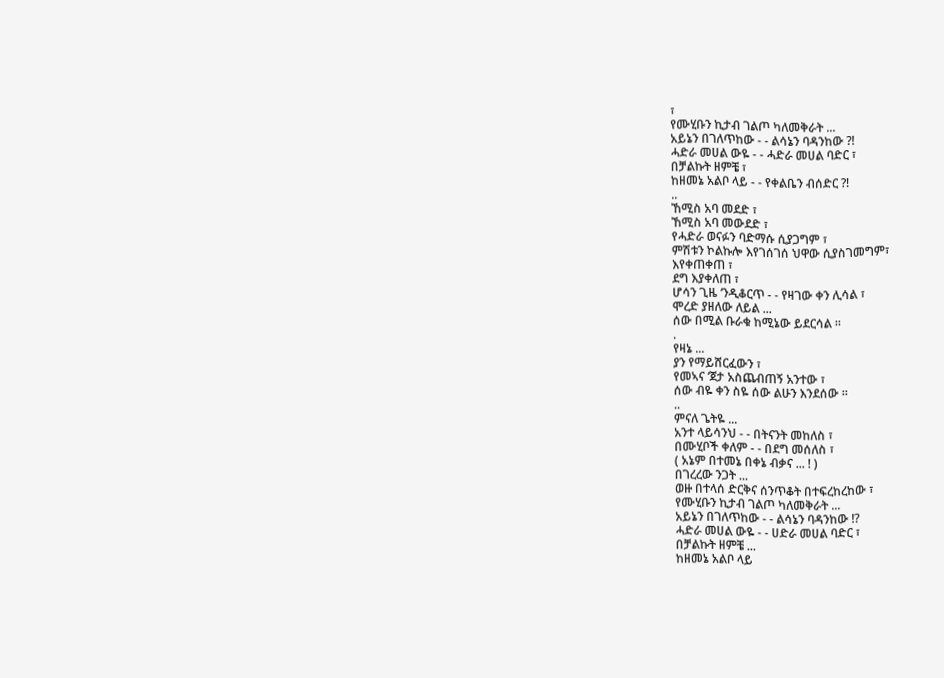፣
የሙሂቡን ኪታብ ገልጦ ካለመቅራት ...
አይኔን በገለጥከው - - ልሳኔን ባዳንከው ?!
ሓድራ መሀል ውዬ - - ሓድራ መሀል ባድር ፣
በቻልኩት ዘምቼ ፣
ከዘመኔ አልቦ ላይ - - የቀልቤን ብሰድር ?!
..
ኸሚስ አባ መደድ ፣
ኸሚስ አባ መውደድ ፣
የሓድራ ወናፉን ባድማሱ ሲያጋግም ፣
ምሽቱን ኮልኩሎ እየገሰገሰ ህዋው ሲያስገመግም፣
እየቀጠቀጠ ፣
ደግ እያቀለጠ ፣
ሆሳን ጊዜ ‘ንዲቆርጥ - - የዛገው ቀን ሊሳል ፣
ሞረድ ያዘለው ለይል ...
ሰው በሚል ቡራቁ ከሚኔው ይደርሳል ።
.
የዛኔ ...
ያን የማይሸርፈውን ፣
የመኣና ‘ጀታ አስጨብጠኝ አንተው ፣
ሰው ብዬ ቀን ስዬ ሰው ልሁን እንደሰው ።
..
ምናለ ጌትዬ ...
አንተ ላይሳንህ - - በትናንት መከለስ ፣
በሙሂቦች ቀለም - - በደግ መሰለስ ፣
( አኔም በተመኔ በቀኔ ብቃና ... ! )
በገረረው ንጋት ...
ወዙ በተላሰ ድርቅና ሰንጥቆት በተፍረከረከው ፣
የሙሂቡን ኪታብ ገልጦ ካለመቅራት ...
አይኔን በገለጥከው - - ልሳኔን ባዳንከው !?
ሓድራ መሀል ውዬ - - ሀድራ መሀል ባድር ፣
በቻልኩት ዘምቼ ...
ከዘመኔ አልቦ ላይ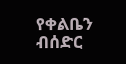የቀልቤን ብሰድር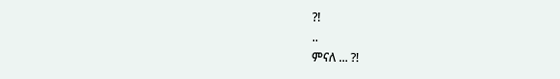?!
..
ምናለ ... ?!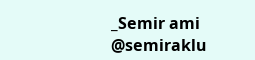_Semir ami
@semiraklu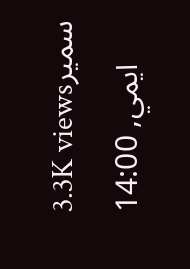3.3K viewsسمير ايمي, 14:00